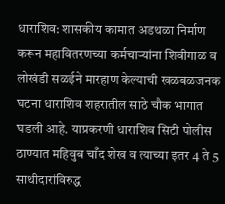धाराशिव: शासकीय कामात अडथळा निर्माण करून महावितरणच्या कर्मचाऱ्यांना शिवीगाळ व लोखंडी सळईने मारहाण केल्याची खळबळजनक घटना धाराशिव शहरातील साठे चौक भागात घडली आहे. याप्रकरणी धाराशिव सिटी पोलीस ठाण्यात महिवुब चाँद शेख व त्याच्या इतर 4 ते 5 साथीदारांविरुद्ध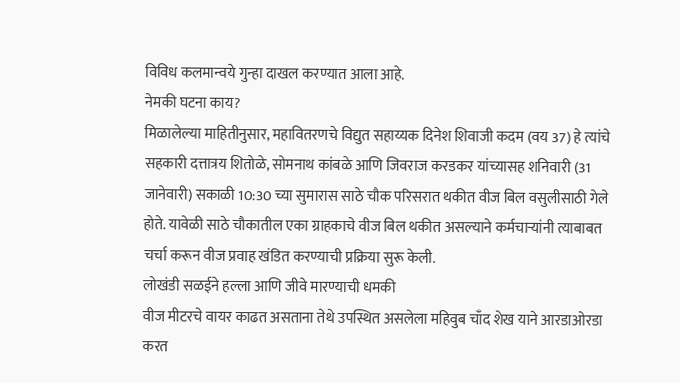विविध कलमान्वये गुन्हा दाखल करण्यात आला आहे.
नेमकी घटना काय?
मिळालेल्या माहितीनुसार, महावितरणचे विद्युत सहाय्यक दिनेश शिवाजी कदम (वय 37) हे त्यांचे सहकारी दत्तात्रय शितोळे, सोमनाथ कांबळे आणि जिवराज करडकर यांच्यासह शनिवारी (31 जानेवारी) सकाळी 10:30 च्या सुमारास साठे चौक परिसरात थकीत वीज बिल वसुलीसाठी गेले होते. यावेळी साठे चौकातील एका ग्राहकाचे वीज बिल थकीत असल्याने कर्मचाऱ्यांनी त्याबाबत चर्चा करून वीज प्रवाह खंडित करण्याची प्रक्रिया सुरू केली.
लोखंडी सळईने हल्ला आणि जीवे मारण्याची धमकी
वीज मीटरचे वायर काढत असताना तेथे उपस्थित असलेला महिवुब चाँद शेख याने आरडाओरडा करत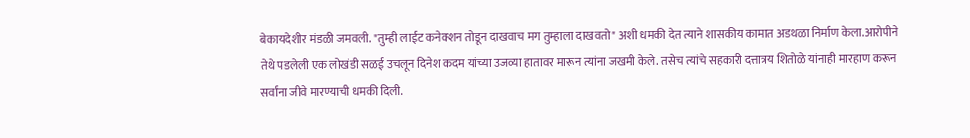बेकायदेशीर मंडळी जमवली. "तुम्ही लाईट कनेक्शन तोडून दाखवाच मग तुम्हाला दाखवतो" अशी धमकी देत त्याने शासकीय कामात अडथळा निर्माण केला.आरोपीने तेथे पडलेली एक लोखंडी सळई उचलून दिनेश कदम यांच्या उजव्या हातावर मारून त्यांना जखमी केले. तसेच त्यांचे सहकारी दत्तात्रय शितोळे यांनाही मारहाण करून सर्वांना जीवे मारण्याची धमकी दिली.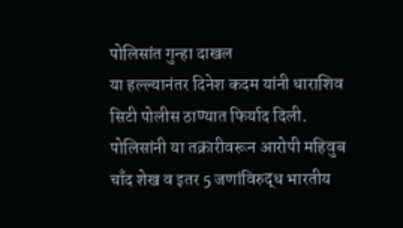पोलिसांत गुन्हा दाखल
या हल्ल्यानंतर दिनेश कदम यांनी धाराशिव सिटी पोलीस ठाण्यात फिर्याद दिली. पोलिसांनी या तक्रारीवरून आरोपी महिवुब चाँद शेख व इतर 5 जणांविरुद्ध भारतीय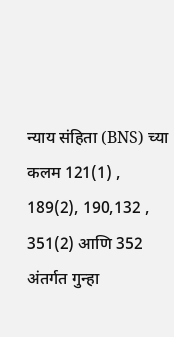न्याय संहिता (BNS) च्या कलम 121(1) , 189(2), 190,132 , 351(2) आणि 352 अंतर्गत गुन्हा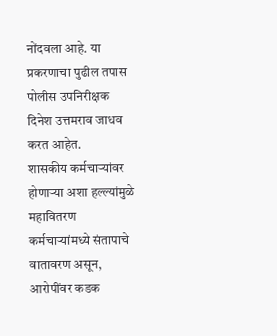नोंदवला आहे. या प्रकरणाचा पुढील तपास पोलीस उपनिरीक्षक दिनेश उत्तमराव जाधव करत आहेत.
शासकीय कर्मचाऱ्यांवर होणाऱ्या अशा हल्ल्यांमुळे महावितरण कर्मचाऱ्यांमध्ये संतापाचे वातावरण असून, आरोपींवर कडक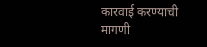कारवाई करण्याची मागणी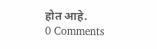होत आहे.
0 Comments